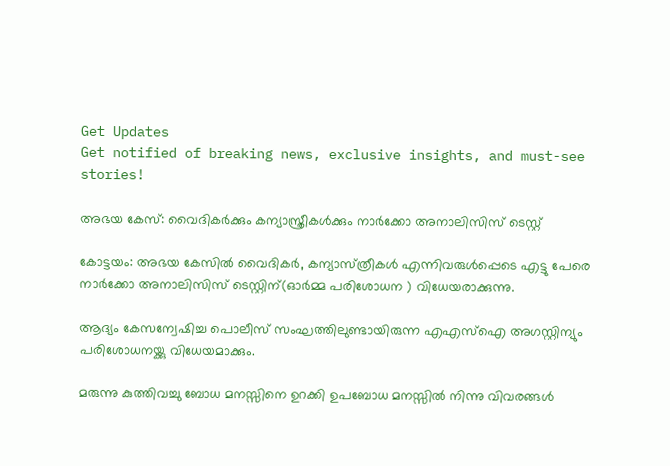Get Updates
Get notified of breaking news, exclusive insights, and must-see stories!

അഭയ കേസ്: വൈദികര്‍ക്കും കന്യാസ്ത്രീകള്‍ക്കും നാര്‍ക്കോ അനാലിസിസ് ടെസ്റ്റ്

കോട്ടയം: അഭയ കേസില്‍ വൈദികര്‍, കന്യാസ്‌ത്രീകള്‍ എന്നിവരുള്‍പ്പെടെ എട്ടു പേരെ നാര്‍ക്കോ അനാലിസിസ്‌ ടെസ്റ്റിന്(ഓര്‍മ്മ പരിശോധന ) വിധേയരാക്കുന്നു.

ആദ്യം കേസന്വേഷിച്ച പൊലീസ്‌ സംഘത്തിലുണ്ടായിരുന്ന എഎസ്‌ഐ അഗസ്റ്റിന്യും പരിശോധനയ്ക്കു വിധേയമാക്കും.

മരുന്നു കുത്തിവച്ചു ബോധ മനസ്സിനെ ഉറക്കി ഉപബോധ മനസ്സില്‍ നിന്നു വിവരങ്ങള്‍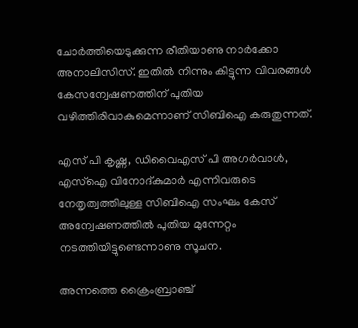ചോര്‍ത്തിയെടുക്കുന്ന രീതിയാണു നാര്‍ക്കോ അനാലിസിസ്‌. ഇതില്‍ നിന്നും കിട്ടുന്ന വിവരങ്ങള്‍ കേസന്വേഷണത്തിന് പുതിയ വഴിത്തിരിവാകുമെന്നാണ് സിബിഐ കരുതുന്നത്.

എസ് പി കൃഷ്ണ, ഡിവൈഎസ് പി അഗര്‍വാള്‍, എസ്‌ഐ വിനോദ്കുമാര്‍ എന്നിവരുടെ നേതൃത്വത്തിലുള്ള സിബിഐ സംഘം കേസ്‌ അന്വേഷണത്തില്‍ പുതിയ മുന്നേറ്റം നടത്തിയിട്ടുണ്ടെന്നാണു സൂചന.

അന്നത്തെ ക്രൈംബ്രാഞ്ച്‌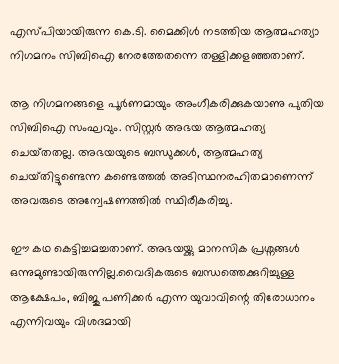എസ്പിയായിരുന്ന കെ.ടി. മൈക്കിള്‍ നടത്തിയ ആത്മഹത്യാ നിഗമനം സിബിഐ നേരത്തേതന്നെ തള്ളിക്കളഞ്ഞതാണ്‌.

ആ നിഗമനങ്ങളെ പൂര്‍ണമായും അംഗീകരിക്കുകയാണു പുതിയ സിബിഐ സംഘവും. സിസ്റ്റര്‍ അഭയ ആത്മഹത്യ ചെയ്‌തതല്ല. അഭയയുടെ ബന്ധുക്കള്‍, ആത്മഹത്യ ചെയ്‌തിട്ടുണ്ടെന്ന കണ്ടെത്തല്‍ അടിസ്ഥനരഹിതമാണെന്ന്‌ അവരുടെ അന്വേഷണത്തില്‍ സ്ഥിരീകരിച്ചു.

ഈ കഥ കെട്ടിച്ചമച്ചതാണ്‌. അഭയയ്ക്കു മാനസിക പ്രശ്നങ്ങള്‍ ഒന്നുമുണ്ടായിരുന്നില്ല.വൈദികരുടെ ബന്ധത്തെക്കുറിച്ചുള്ള ആക്ഷേപം, ബിജു പണിക്കര്‍ എന്ന യുവാവിന്റെ തിരോധാനം എന്നിവയും വിശദമായി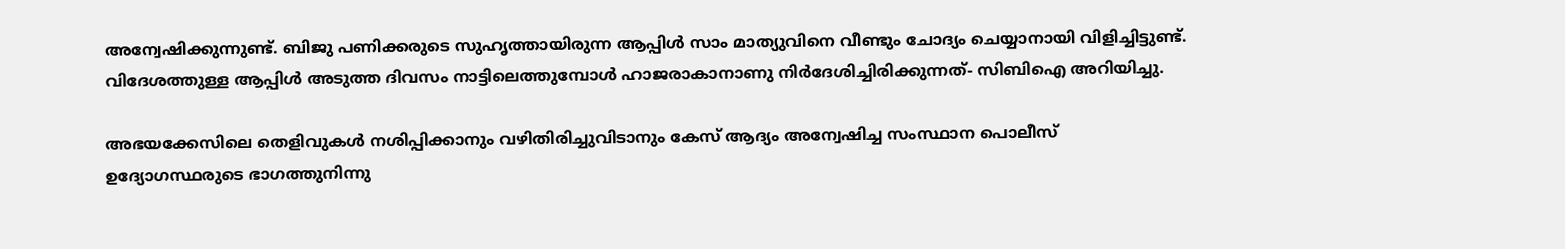അന്വേഷിക്കുന്നുണ്ട്‌. ബിജു പണിക്കരുടെ സുഹൃത്തായിരുന്ന ആപ്പിള്‍ സാം മാത്യുവിനെ വീണ്ടും ചോദ്യം ചെയ്യാനായി വിളിച്ചിട്ടുണ്ട്‌. വിദേശത്തുള്ള ആപ്പിള്‍ അടുത്ത ദിവസം നാട്ടിലെത്തുമ്പോള്‍ ഹാജരാകാനാണു നിര്‍ദേശിച്ചിരിക്കുന്നത്‌- സിബിഐ അറിയിച്ചു.

അഭയക്കേസിലെ തെളിവുകള്‍ നശിപ്പിക്കാനും വഴിതിരിച്ചുവിടാനും കേസ്‌ ആദ്യം അന്വേഷിച്ച സംസ്ഥാന പൊലീസ്‌ ഉദ്യോഗസ്ഥരുടെ ഭാഗത്തുനിന്നു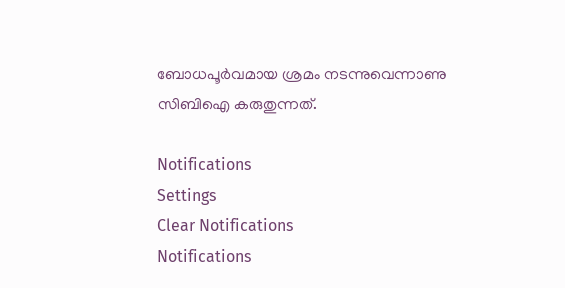ബോധപൂര്‍വമായ ശ്രമം നടന്നുവെന്നാണു സിബിഐ കരുതുന്നത്‌.

Notifications
Settings
Clear Notifications
Notifications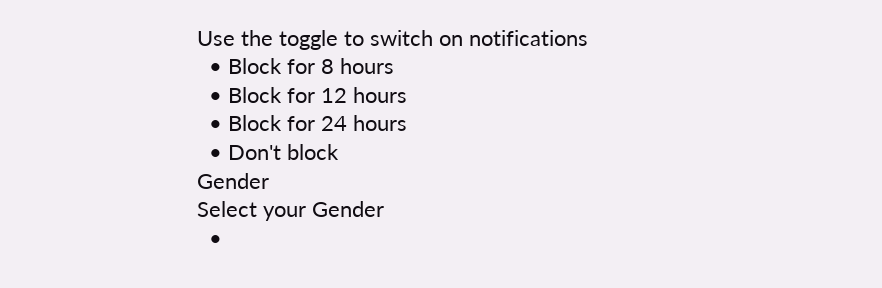Use the toggle to switch on notifications
  • Block for 8 hours
  • Block for 12 hours
  • Block for 24 hours
  • Don't block
Gender
Select your Gender
  •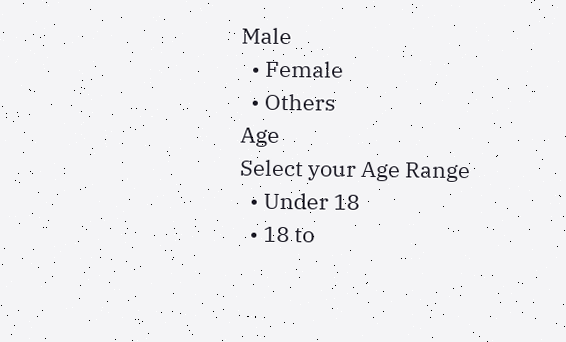Male
  • Female
  • Others
Age
Select your Age Range
  • Under 18
  • 18 to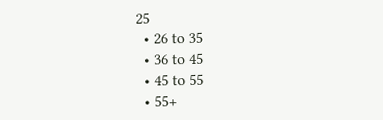25
  • 26 to 35
  • 36 to 45
  • 45 to 55
  • 55+